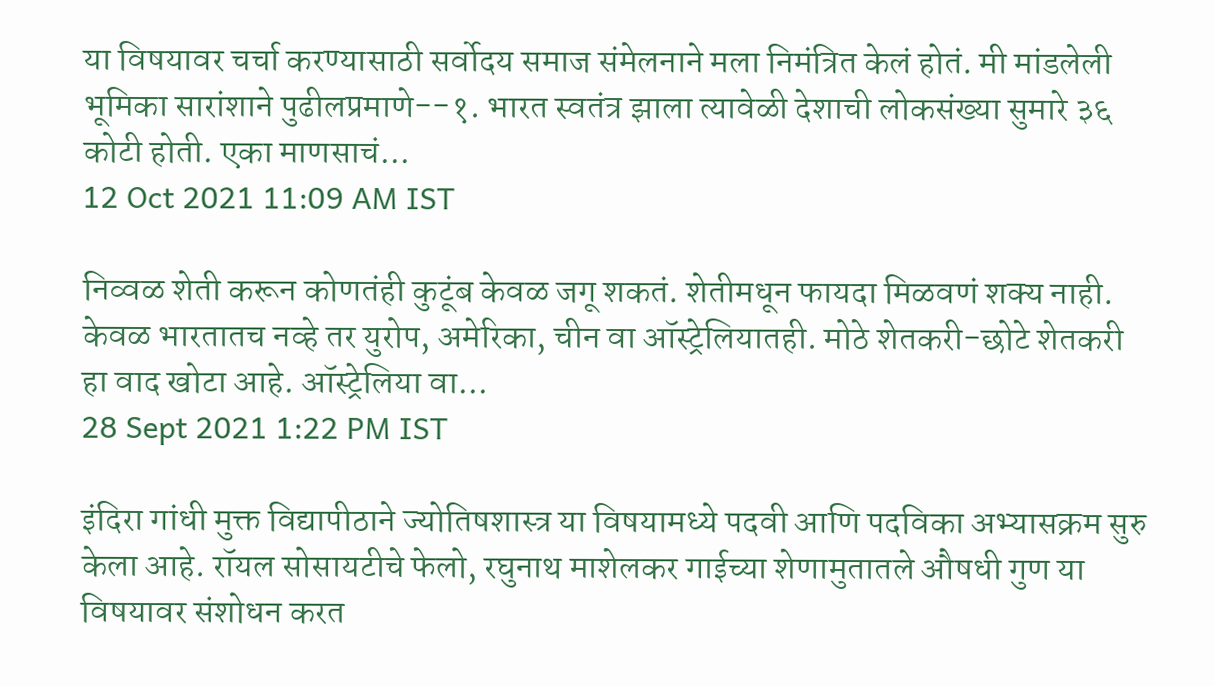या विषयावर चर्चा करण्यासाठी सर्वोदय समाज संमेलनाने मला निमंत्रित केलं होतं. मी मांडलेली भूमिका सारांशाने पुढीलप्रमाणे--१. भारत स्वतंत्र झाला त्यावेळी देशाची लोकसंख्या सुमारे ३६ कोटी होती. एका माणसाचं...
12 Oct 2021 11:09 AM IST

निव्वळ शेती करून कोणतंही कुटूंब केवळ जगू शकतं. शेतीमधून फायदा मिळवणं शक्य नाही. केवळ भारतातच नव्हे तर युरोप, अमेरिका, चीन वा ऑस्ट्रेलियातही. मोठे शेतकरी-छोटे शेतकरी हा वाद खोटा आहे. ऑस्ट्रेलिया वा...
28 Sept 2021 1:22 PM IST

इंदिरा गांधी मुक्त विद्यापीठाने ज्योतिषशास्त्र या विषयामध्ये पदवी आणि पदविका अभ्यासक्रम सुरु केला आहे. रॉयल सोसायटीचे फेलो, रघुनाथ माशेलकर गाईच्या शेणामुतातले औषधी गुण या विषयावर संशोधन करत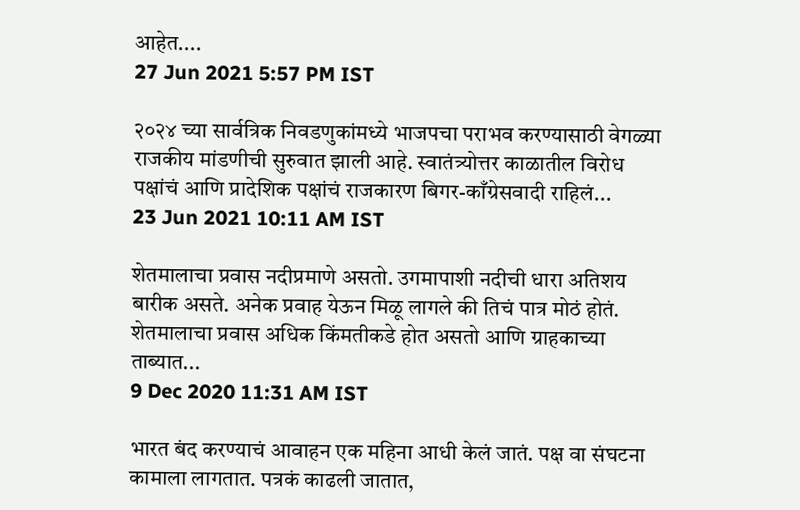आहेत....
27 Jun 2021 5:57 PM IST

२०२४ च्या सार्वत्रिक निवडणुकांमध्ये भाजपचा पराभव करण्यासाठी वेगळ्या राजकीय मांडणीची सुरुवात झाली आहे. स्वातंत्र्योत्तर काळातील विरोध पक्षांचं आणि प्रादेशिक पक्षांचं राजकारण बिगर-काँग्रेसवादी राहिलं...
23 Jun 2021 10:11 AM IST

शेतमालाचा प्रवास नदीप्रमाणे असतो. उगमापाशी नदीची धारा अतिशय बारीक असते. अनेक प्रवाह येऊन मिळू लागले की तिचं पात्र मोठं होतं. शेतमालाचा प्रवास अधिक किंमतीकडे होत असतो आणि ग्राहकाच्या ताब्यात...
9 Dec 2020 11:31 AM IST

भारत बंद करण्याचं आवाहन एक महिना आधी केलं जातं. पक्ष वा संघटना कामाला लागतात. पत्रकं काढली जातात,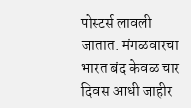पोस्टर्स लावली जातात. मंगळवारचा भारत बंद केवळ चार दिवस आधी जाहीर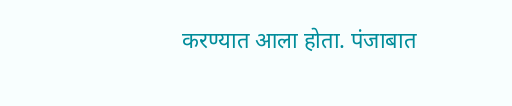करण्यात आला होता. पंजाबात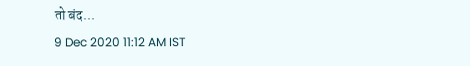तो बंद...
9 Dec 2020 11:12 AM IST